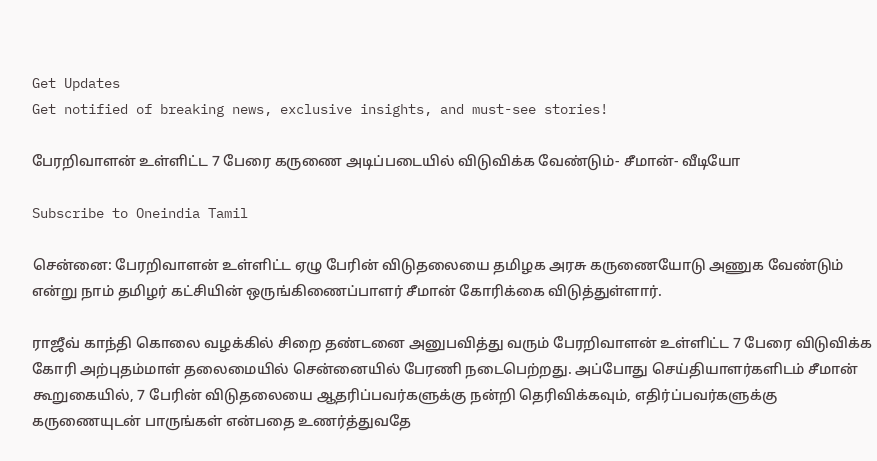Get Updates
Get notified of breaking news, exclusive insights, and must-see stories!

பேரறிவாளன் உள்ளிட்ட 7 பேரை கருணை அடிப்படையில் விடுவிக்க வேண்டும்- சீமான்- வீடியோ

Subscribe to Oneindia Tamil

சென்னை: பேரறிவாளன் உள்ளிட்ட ஏழு பேரின் விடுதலையை தமிழக அரசு கருணையோடு அணுக வேண்டும் என்று நாம் தமிழர் கட்சியின் ஒருங்கிணைப்பாளர் சீமான் கோரிக்கை விடுத்துள்ளார்.

ராஜீவ் காந்தி கொலை வழக்கில் சிறை தண்டனை அனுபவித்து வரும் பேரறிவாளன் உள்ளிட்ட 7 பேரை விடுவிக்க கோரி அற்புதம்மாள் தலைமையில் சென்னையில் பேரணி நடைபெற்றது. அப்போது செய்தியாளர்களிடம் சீமான் கூறுகையில், 7 பேரின் விடுதலையை ஆதரிப்பவர்களுக்கு நன்றி தெரிவிக்கவும், எதிர்ப்பவர்களுக்கு கருணையுடன் பாருங்கள் என்பதை உணர்த்துவதே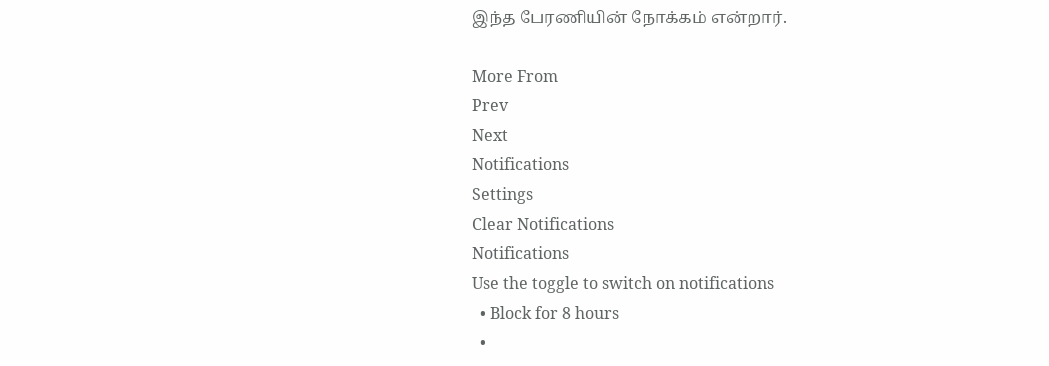இந்த பேரணியின் நோக்கம் என்றார்.

More From
Prev
Next
Notifications
Settings
Clear Notifications
Notifications
Use the toggle to switch on notifications
  • Block for 8 hours
  •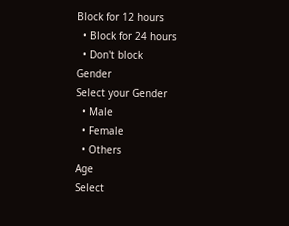Block for 12 hours
  • Block for 24 hours
  • Don't block
Gender
Select your Gender
  • Male
  • Female
  • Others
Age
Select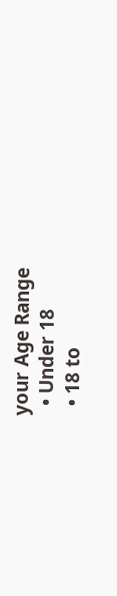your Age Range
  • Under 18
  • 18 to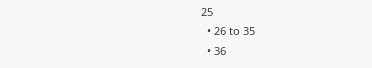25
  • 26 to 35
  • 36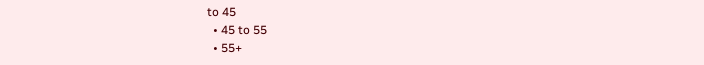to 45
  • 45 to 55
  • 55+